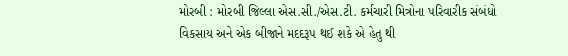મોરબી : મોરબી જિલ્લા એસ.સી./એસ.ટી. કર્મચારી મિત્રોના પરિવારીક સંબંધો વિકસાય અને એક બીજાને મદદરૂપ થઈ શકે એ હેતુ થી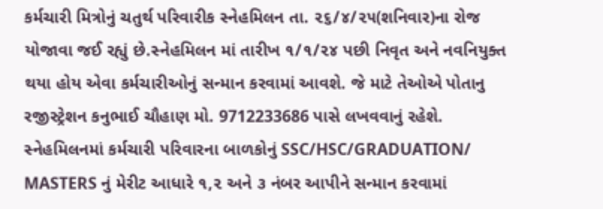કર્મચારી મિત્રોનું ચતુર્થ પરિવારીક સ્નેહમિલન તા. ૨૬/૪/૨૫(શનિવાર)ના રોજ યોજાવા જઈ રહ્યું છે.સ્નેહમિલન માં તારીખ ૧/૧/૨૪ પછી નિવૃત અને નવનિયુક્ત થયા હોય એવા કર્મચારીઓનું સન્માન કરવામાં આવશે. જે માટે તેઓએ પોતાનુ રજીસ્ટ્રેશન કનુભાઈ ચૌહાણ મો. 9712233686 પાસે લખવવાનું રહેશે. સ્નેહમિલનમાં કર્મચારી પરિવારના બાળકોનું SSC/HSC/GRADUATION/ MASTERS નું મેરીટ આધારે ૧,૨ અને ૩ નંબર આપીને સન્માન કરવામાં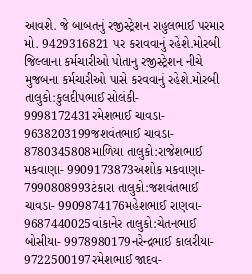આવશે. જે બાબતનું રજીસ્ટ્રેશન રાહુલભાઈ પરમાર મો. 9429316821 પર કરાવવાનું રહેશે.મોરબી જિલ્લાના કર્મચારીઓ પોતાનુ રજીસ્ટ્રેશન નીચે મુજબના કર્મચારીઓ પાસે કરવવાનું રહેશે.મોરબી તાલુકો:કુલદીપભાઈ સોલંકી- 9998172431રમેશભાઈ ચાવડા- 9638203199જશવંતભાઈ ચાવડા- 8780345808માળિયા તાલુકો:રાજેશભાઈ મકવાણા- 9909173873અશોક મકવાણા- 7990808993ટંકારા તાલુકો:જશવંતભાઈ ચાવડા- 9909874176મહેશભાઈ રાણવા- 9687440025વાંકાનેર તાલુકો:ચેતનભાઈ બોસીયા- 9978980179નરેન્દ્રભાઈ કાલરીયા- 9722500197રમેશભાઈ જાદવ-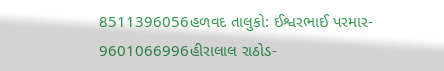8511396056હળવદ તાલુકો: ઈશ્વરભાઈ પરમાર- 9601066996હીરાલાલ રાઠોડ-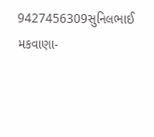9427456309સુનિલભાઈ મકવાણા-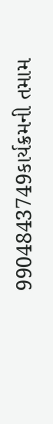9904843749કાર્યક્રમની તમામ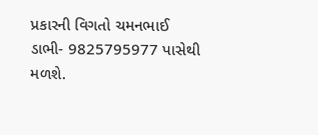પ્રકારની વિગતો ચમનભાઈ ડાભી- 9825795977 પાસેથી મળશે.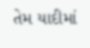તેમ યાદીમાં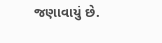જણાવાયું છે.